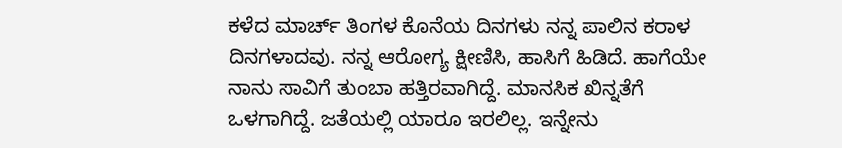ಕಳೆದ ಮಾರ್ಚ್ ತಿಂಗಳ ಕೊನೆಯ ದಿನಗಳು ನನ್ನ ಪಾಲಿನ ಕರಾಳ ದಿನಗಳಾದವು. ನನ್ನ ಆರೋಗ್ಯ ಕ್ಷೀಣಿಸಿ, ಹಾಸಿಗೆ ಹಿಡಿದೆ. ಹಾಗೆಯೇ ನಾನು ಸಾವಿಗೆ ತುಂಬಾ ಹತ್ತಿರವಾಗಿದ್ದೆ. ಮಾನಸಿಕ ಖಿನ್ನತೆಗೆ ಒಳಗಾಗಿದ್ದೆ. ಜತೆಯಲ್ಲಿ ಯಾರೂ ಇರಲಿಲ್ಲ. ಇನ್ನೇನು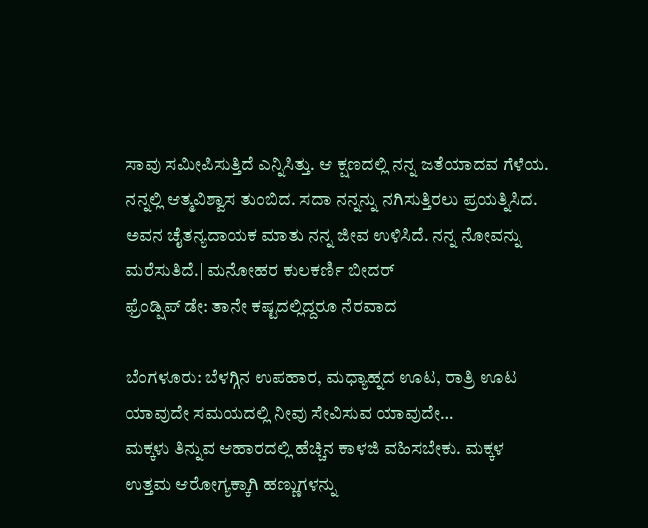ಸಾವು ಸಮೀಪಿಸುತ್ತಿದೆ ಎನ್ನಿಸಿತ್ತು. ಆ ಕ್ಷಣದಲ್ಲಿ ನನ್ನ ಜತೆಯಾದವ ಗೆಳೆಯ. ನನ್ನಲ್ಲಿ ಆತ್ಮವಿಶ್ವಾಸ ತುಂಬಿದ. ಸದಾ ನನ್ನನ್ನು ನಗಿಸುತ್ತಿರಲು ಪ್ರಯತ್ನಿಸಿದ. ಅವನ ಚೈತನ್ಯದಾಯಕ ಮಾತು ನನ್ನ ಜೀವ ಉಳಿಸಿದೆ. ನನ್ನ ನೋವನ್ನು ಮರೆಸುತಿದೆ.| ಮನೋಹರ ಕುಲಕರ್ಣಿ ಬೀದರ್
ಫ್ರೆಂಡ್ಷಿಪ್ ಡೇ: ತಾನೇ ಕಷ್ಟದಲ್ಲಿದ್ದರೂ ನೆರವಾದ

ಬೆಂಗಳೂರು: ಬೆಳಗ್ಗಿನ ಉಪಹಾರ, ಮಧ್ಯಾಹ್ನದ ಊಟ, ರಾತ್ರಿ ಊಟ ಯಾವುದೇ ಸಮಯದಲ್ಲಿ ನೀವು ಸೇವಿಸುವ ಯಾವುದೇ…
ಮಕ್ಕಳು ತಿನ್ನುವ ಆಹಾರದಲ್ಲಿ ಹೆಚ್ಚಿನ ಕಾಳಜಿ ವಹಿಸಬೇಕು. ಮಕ್ಕಳ ಉತ್ತಮ ಆರೋಗ್ಯಕ್ಕಾಗಿ ಹಣ್ಣುಗಳನ್ನು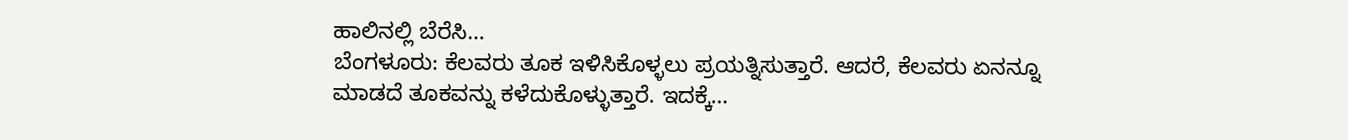ಹಾಲಿನಲ್ಲಿ ಬೆರೆಸಿ…
ಬೆಂಗಳೂರು: ಕೆಲವರು ತೂಕ ಇಳಿಸಿಕೊಳ್ಳಲು ಪ್ರಯತ್ನಿಸುತ್ತಾರೆ. ಆದರೆ, ಕೆಲವರು ಏನನ್ನೂ ಮಾಡದೆ ತೂಕವನ್ನು ಕಳೆದುಕೊಳ್ಳುತ್ತಾರೆ. ಇದಕ್ಕೆ…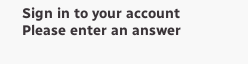Sign in to your account
Please enter an answer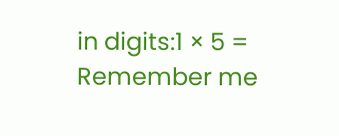in digits:1 × 5 =
Remember me